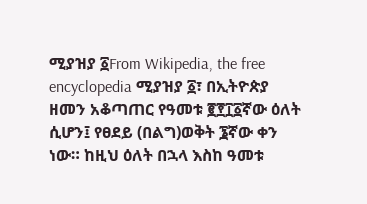ሚያዝያ ፩From Wikipedia, the free encyclopedia ሚያዝያ ፩፣ በኢትዮጵያ ዘመን አቆጣጠር የዓመቱ ፪፻፲፩ኛው ዕለት ሲሆን፤ የፀደይ (በልግ)ወቅት ፮ኛው ቀን ነው። ከዚህ ዕለት በኋላ እስከ ዓመቱ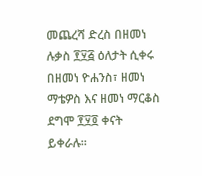መጨረሻ ድረስ በዘመነ ሉቃስ ፻፶፭ ዕለታት ሲቀሩ በዘመነ ዮሐንስ፣ ዘመነ ማቴዎስ እና ዘመነ ማርቆስ ደግሞ ፻፶፬ ቀናት ይቀራሉ።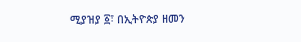ሚያዝያ ፩፣ በኢትዮጵያ ዘመን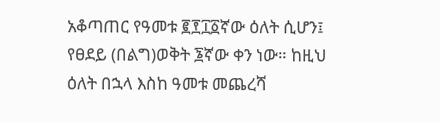አቆጣጠር የዓመቱ ፪፻፲፩ኛው ዕለት ሲሆን፤ የፀደይ (በልግ)ወቅት ፮ኛው ቀን ነው። ከዚህ ዕለት በኋላ እስከ ዓመቱ መጨረሻ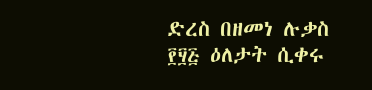ድረስ በዘመነ ሉቃስ ፻፶፭ ዕለታት ሲቀሩ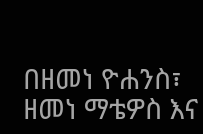በዘመነ ዮሐንስ፣ ዘመነ ማቴዎስ እና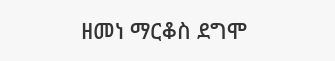ዘመነ ማርቆስ ደግሞ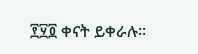፻፶፬ ቀናት ይቀራሉ።